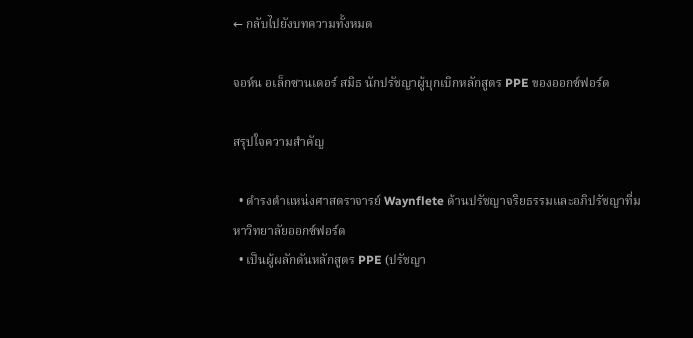← กลับไปยังบทความทั้งหมด

จอห์น อเล็กซานเดอร์ สมิธ นักปรัชญาผู้บุกเบิกหลักสูตร PPE ของออกซ์ฟอร์ด

สรุปใจความสำคัญ

  • ดำรงตำแหน่งศาสตราจารย์ Waynflete ด้านปรัชญาจริยธรรมและอภิปรัชญาที่มหาวิทยาลัยออกซ์ฟอร์ด
  • เป็นผู้ผลักดันหลักสูตร PPE (ปรัชญา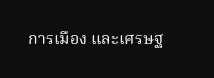การเมือง และเศรษฐ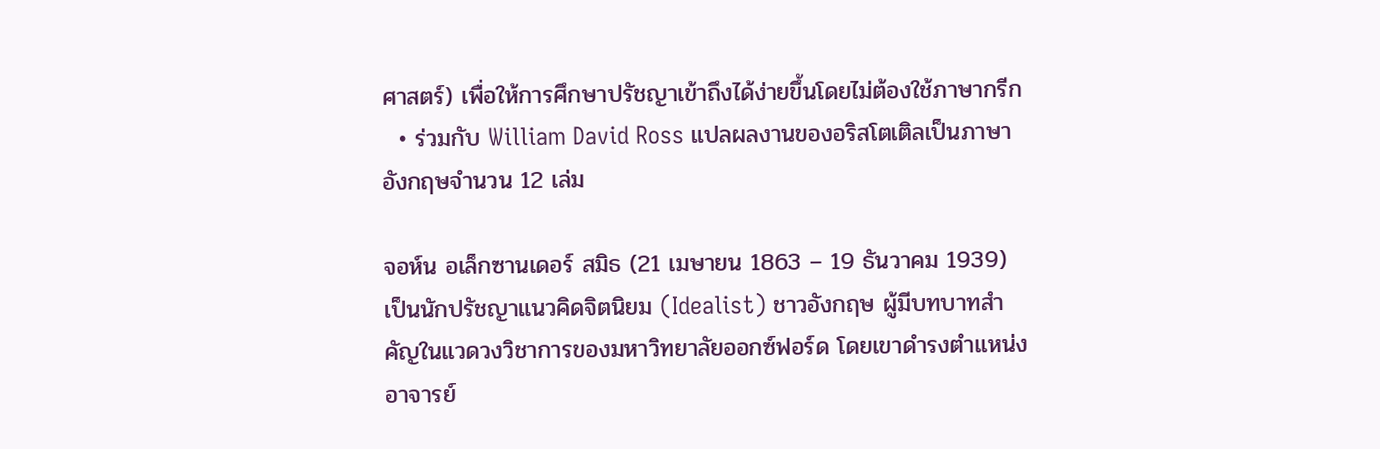ศาสตร์) เพื่อให้การศึกษาปรัชญาเข้าถึงได้ง่ายขึ้นโดยไม่ต้องใช้ภาษากรีก
  • ร่วมกับ William David Ross แปลผลงานของอริสโตเติลเป็นภาษาอังกฤษจำนวน 12 เล่ม

จอห์น อเล็กซานเดอร์ สมิธ (21 เมษายน 1863 – 19 ธันวาคม 1939) เป็นนักปรัชญาแนวคิดจิตนิยม (Idealist) ชาวอังกฤษ ผู้มีบทบาทสำคัญในแวดวงวิชาการของมหาวิทยาลัยออกซ์ฟอร์ด โดยเขาดำรงตำแหน่งอาจารย์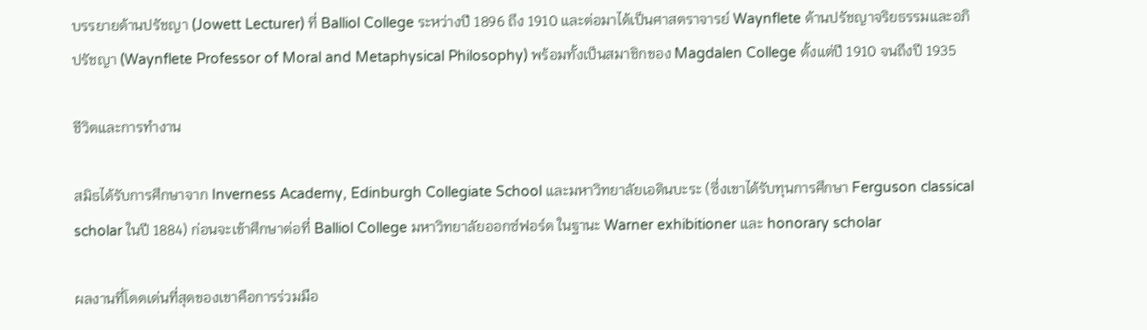บรรยายด้านปรัชญา (Jowett Lecturer) ที่ Balliol College ระหว่างปี 1896 ถึง 1910 และต่อมาได้เป็นศาสตราจารย์ Waynflete ด้านปรัชญาจริยธรรมและอภิปรัชญา (Waynflete Professor of Moral and Metaphysical Philosophy) พร้อมทั้งเป็นสมาชิกของ Magdalen College ตั้งแต่ปี 1910 จนถึงปี 1935

ชีวิตและการทำงาน

สมิธได้รับการศึกษาจาก Inverness Academy, Edinburgh Collegiate School และมหาวิทยาลัยเอดินบะระ (ซึ่งเขาได้รับทุนการศึกษา Ferguson classical scholar ในปี 1884) ก่อนจะเข้าศึกษาต่อที่ Balliol College มหาวิทยาลัยออกซ์ฟอร์ด ในฐานะ Warner exhibitioner และ honorary scholar

ผลงานที่โดดเด่นที่สุดของเขาคือการร่วมมือ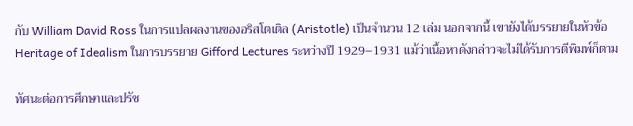กับ William David Ross ในการแปลผลงานของอริสโตเติล (Aristotle) เป็นจำนวน 12 เล่ม นอกจากนี้ เขายังได้บรรยายในหัวข้อ Heritage of Idealism ในการบรรยาย Gifford Lectures ระหว่างปี 1929–1931 แม้ว่าเนื้อหาดังกล่าวจะไม่ได้รับการตีพิมพ์ก็ตาม

ทัศนะต่อการศึกษาและปรัช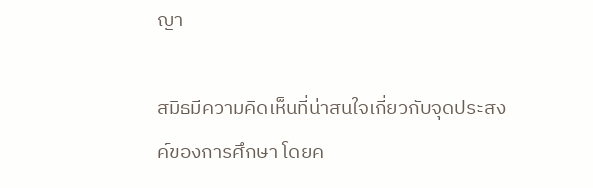ญา

สมิธมีความคิดเห็นที่น่าสนใจเกี่ยวกับจุดประสงค์ของการศึกษา โดยค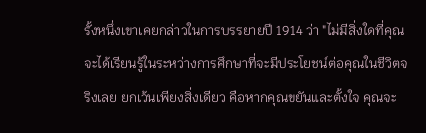รั้งหนึ่งเขาเคยกล่าวในการบรรยายปี 1914 ว่า "ไม่มีสิ่งใดที่คุณจะได้เรียนรู้ในระหว่างการศึกษาที่จะมีประโยชน์ต่อคุณในชีวิตจริงเลย ยกเว้นเพียงสิ่งเดียว คือหากคุณขยันและตั้งใจ คุณจะ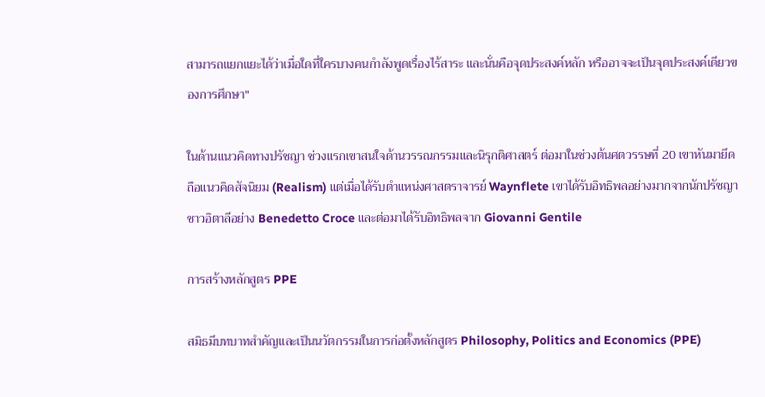สามารถแยกแยะได้ว่าเมื่อใดที่ใครบางคนกำลังพูดเรื่องไร้สาระ และนั่นคือจุดประสงค์หลัก หรืออาจจะเป็นจุดประสงค์เดียวของการศึกษา"

ในด้านแนวคิดทางปรัชญา ช่วงแรกเขาสนใจด้านวรรณกรรมและนิรุกติศาสตร์ ต่อมาในช่วงต้นศตวรรษที่ 20 เขาหันมายึดถือแนวคิดสัจนิยม (Realism) แต่เมื่อได้รับตำแหน่งศาสตราจารย์ Waynflete เขาได้รับอิทธิพลอย่างมากจากนักปรัชญาชาวอิตาลีอย่าง Benedetto Croce และต่อมาได้รับอิทธิพลจาก Giovanni Gentile

การสร้างหลักสูตร PPE

สมิธมีบทบาทสำคัญและเป็นนวัตกรรมในการก่อตั้งหลักสูตร Philosophy, Politics and Economics (PPE)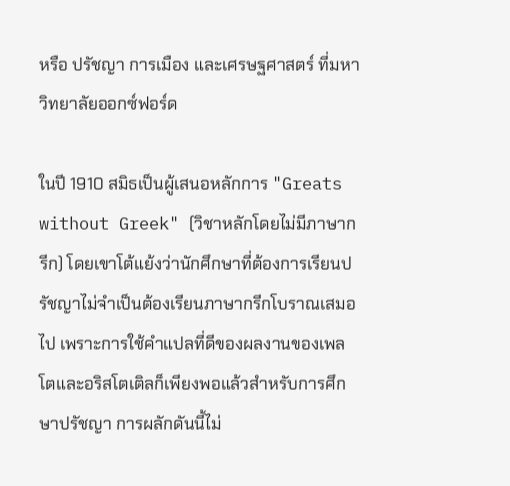หรือ ปรัชญา การเมือง และเศรษฐศาสตร์ ที่มหาวิทยาลัยออกซ์ฟอร์ด

ในปี 1910 สมิธเป็นผู้เสนอหลักการ "Greats without Greek" (วิชาหลักโดยไม่มีภาษากรีก) โดยเขาโต้แย้งว่านักศึกษาที่ต้องการเรียนปรัชญาไม่จำเป็นต้องเรียนภาษากรีกโบราณเสมอไป เพราะการใช้คำแปลที่ดีของผลงานของเพลโตและอริสโตเติลก็เพียงพอแล้วสำหรับการศึกษาปรัชญา การผลักดันนี้ไม่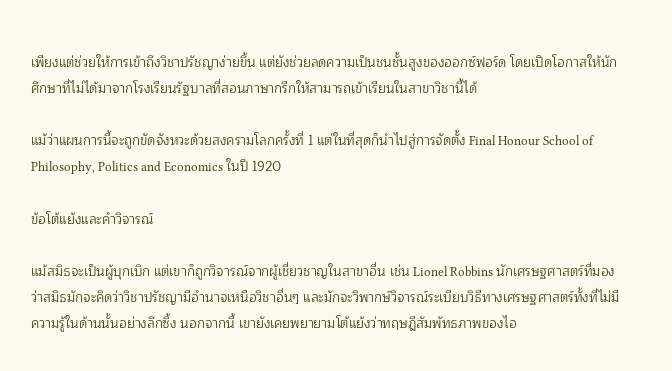เพียงแต่ช่วยให้การเข้าถึงวิชาปรัชญาง่ายขึ้น แต่ยังช่วยลดความเป็นชนชั้นสูงของออกซ์ฟอร์ด โดยเปิดโอกาสให้นักศึกษาที่ไม่ได้มาจากโรงเรียนรัฐบาลที่สอนภาษากรีกให้สามารถเข้าเรียนในสาขาวิชานี้ได้

แม้ว่าแผนการนี้จะถูกขัดจังหวะด้วยสงครามโลกครั้งที่ 1 แต่ในที่สุดก็นำไปสู่การจัดตั้ง Final Honour School of Philosophy, Politics and Economics ในปี 1920

ข้อโต้แย้งและคำวิจารณ์

แม้สมิธจะเป็นผู้บุกเบิก แต่เขาก็ถูกวิจารณ์จากผู้เชี่ยวชาญในสาขาอื่น เช่น Lionel Robbins นักเศรษฐศาสตร์ที่มองว่าสมิธมักจะคิดว่าวิชาปรัชญามีอำนาจเหนือวิชาอื่นๆ และมักจะวิพากษ์วิจารณ์ระเบียบวิธีทางเศรษฐศาสตร์ทั้งที่ไม่มีความรู้ในด้านนั้นอย่างลึกซึ้ง นอกจากนี้ เขายังเคยพยายามโต้แย้งว่าทฤษฎีสัมพัทธภาพของไอ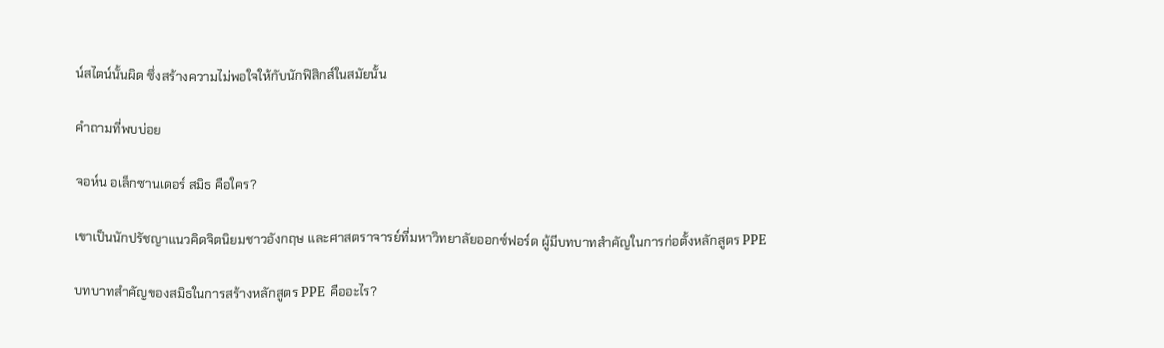น์สไตน์นั้นผิด ซึ่งสร้างความไม่พอใจให้กับนักฟิสิกส์ในสมัยนั้น

คำถามที่พบบ่อย

จอห์น อเล็กซานเดอร์ สมิธ คือใคร?

เขาเป็นนักปรัชญาแนวคิดจิตนิยมชาวอังกฤษ และศาสตราจารย์ที่มหาวิทยาลัยออกซ์ฟอร์ด ผู้มีบทบาทสำคัญในการก่อตั้งหลักสูตร PPE

บทบาทสำคัญของสมิธในการสร้างหลักสูตร PPE คืออะไร?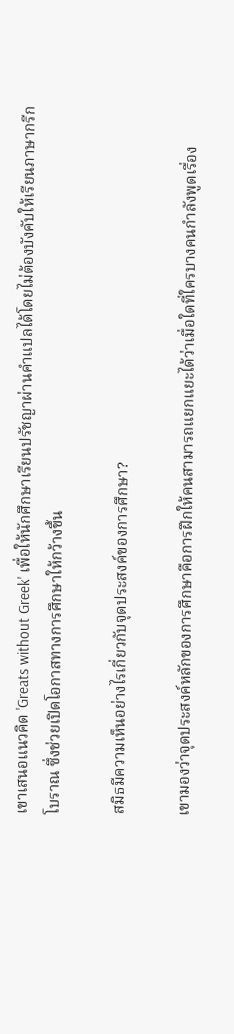เขาเสนอแนวคิด 'Greats without Greek' เพื่อให้นักศึกษาเรียนปรัชญาผ่านคำแปลได้โดยไม่ต้องบังคับให้เรียนภาษากรีกโบราณ ซึ่งช่วยเปิดโอกาสทางการศึกษาให้กว้างขึ้น

สมิธมีความเห็นอย่างไรเกี่ยวกับจุดประสงค์ของการศึกษา?

เขามองว่าจุดประสงค์หลักของการศึกษาคือการฝึกให้คนสามารถแยกแยะได้ว่าเมื่อใดที่ใครบางคนกำลังพูดเรื่อง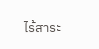ไร้สาระ